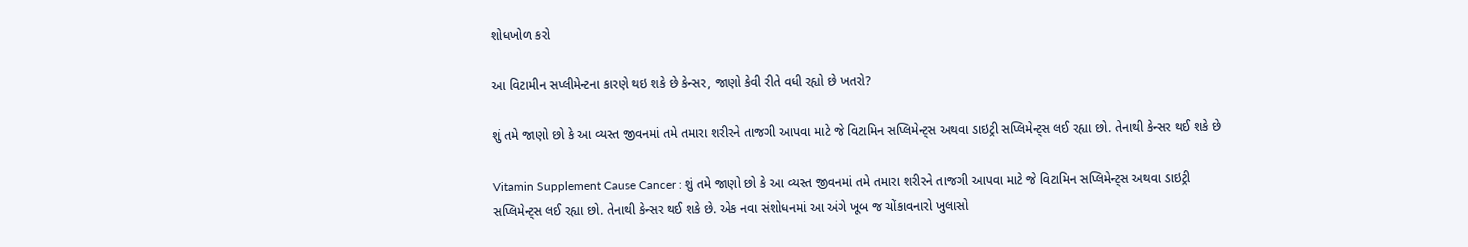શોધખોળ કરો

આ વિટામીન સપ્લીમેન્ટના કારણે થઇ શકે છે કેન્સર, જાણો કેવી રીતે વધી રહ્યો છે ખતરો?

શું તમે જાણો છો કે આ વ્યસ્ત જીવનમાં તમે તમારા શરીરને તાજગી આપવા માટે જે વિટામિન સપ્લિમેન્ટ્સ અથવા ડાઇટ્રી સપ્લિમેન્ટ્સ લઈ રહ્યા છો. તેનાથી કેન્સર થઈ શકે છે

Vitamin Supplement Cause Cancer : શું તમે જાણો છો કે આ વ્યસ્ત જીવનમાં તમે તમારા શરીરને તાજગી આપવા માટે જે વિટામિન સપ્લિમેન્ટ્સ અથવા ડાઇટ્રી સપ્લિમેન્ટ્સ લઈ રહ્યા છો. તેનાથી કેન્સર થઈ શકે છે. એક નવા સંશોધનમાં આ અંગે ખૂબ જ ચોંકાવનારો ખુલાસો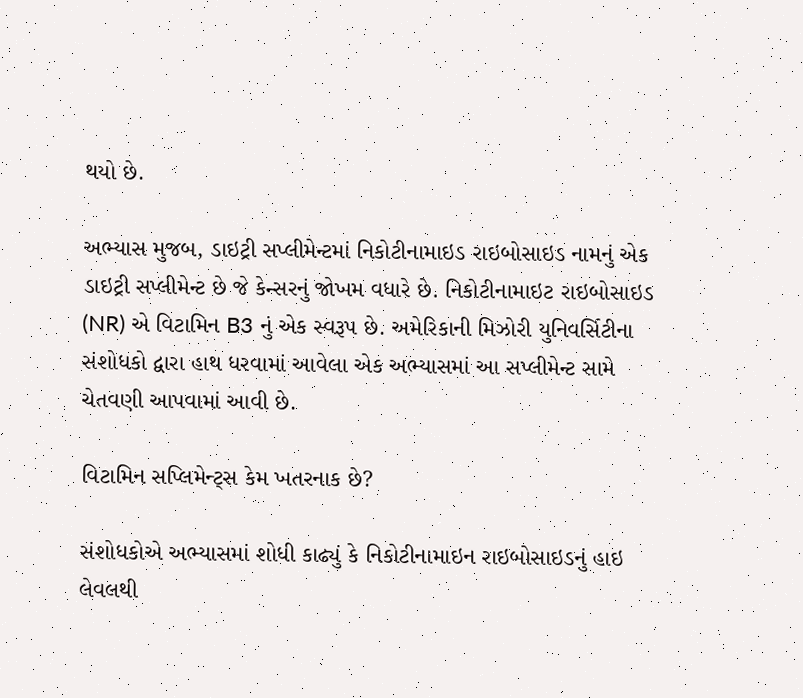થયો છે.

અભ્યાસ મુજબ, ડાઇટ્રી સપ્લીમેન્ટમાં નિકોટીનામાઇડ રાઇબોસાઇડ નામનું એક ડાઇટ્રી સપ્લીમેન્ટ છે જે કેન્સરનું જોખમ વધારે છે. નિકોટીનામાઇટ રાઇબોસાઇડ (NR) એ વિટામિન B3 નું એક સ્વરૂપ છે. અમેરિકાની મિઝોરી યુનિવર્સિટીના સંશોધકો દ્વારા હાથ ધરવામાં આવેલા એક અભ્યાસમાં આ સપ્લીમેન્ટ સામે ચેતવણી આપવામાં આવી છે.

વિટામિન સપ્લિમેન્ટ્સ કેમ ખતરનાક છે?

સંશોધકોએ અભ્યાસમાં શોધી કાઢ્યું કે નિકોટીનામાઇન રાઇબોસાઇડનું હાઇ લેવલથી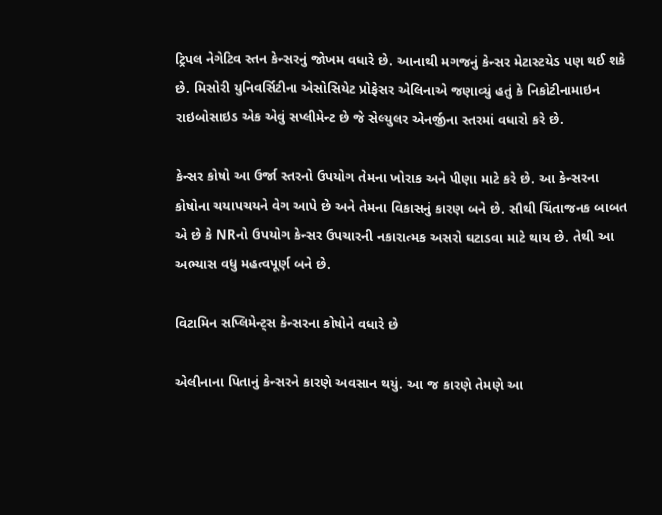ટ્રિપલ નેગેટિવ સ્તન કેન્સરનું જોખમ વધારે છે. આનાથી મગજનું કેન્સર મેટાસ્ટયેડ પણ થઈ શકે છે. મિસોરી યુનિવર્સિટીના એસોસિયેટ પ્રોફેસર એલિનાએ જણાવ્યું હતું કે નિકોટીનામાઇન રાઇબોસાઇડ એક એવું સપ્લીમેન્ટ છે જે સેલ્યુલર એનર્જીના સ્તરમાં વધારો કરે છે.

કેન્સર કોષો આ ઉર્જા સ્તરનો ઉપયોગ તેમના ખોરાક અને પીણા માટે કરે છે. આ કેન્સરના કોષોના ચયાપચયને વેગ આપે છે અને તેમના વિકાસનું કારણ બને છે. સૌથી ચિંતાજનક બાબત એ છે કે NRનો ઉપયોગ કેન્સર ઉપચારની નકારાત્મક અસરો ઘટાડવા માટે થાય છે. તેથી આ અભ્યાસ વધુ મહત્વપૂર્ણ બને છે.

વિટામિન સપ્લિમેન્ટ્સ કેન્સરના કોષોને વધારે છે

એલીનાના પિતાનું કેન્સરને કારણે અવસાન થયું. આ જ કારણે તેમણે આ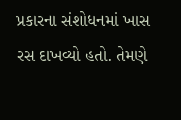પ્રકારના સંશોધનમાં ખાસ રસ દાખવ્યો હતો. તેમણે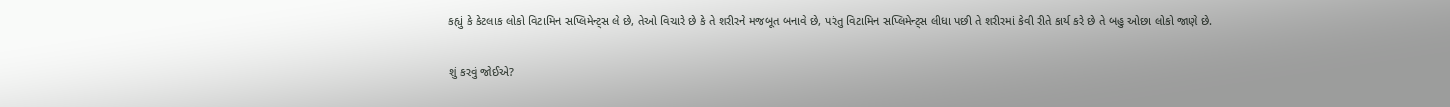કહ્યું કે કેટલાક લોકો વિટામિન સપ્લિમેન્ટ્સ લે છે, તેઓ વિચારે છે કે તે શરીરને મજબૂત બનાવે છે, પરંતુ વિટામિન સપ્લિમેન્ટ્સ લીધા પછી તે શરીરમાં કેવી રીતે કાર્ય કરે છે તે બહુ ઓછા લોકો જાણે છે.

શું કરવું જોઈએ?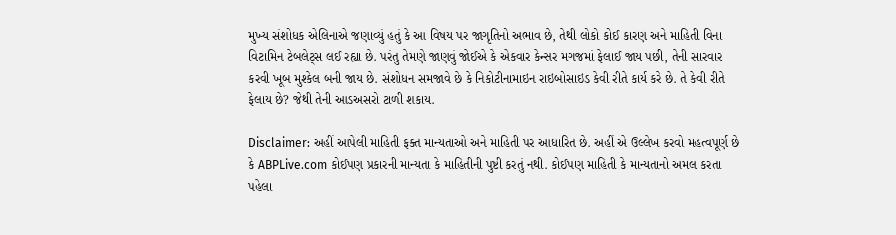મુખ્ય સંશોધક એલિનાએ જણાવ્યું હતું કે આ વિષય પર જાગૃતિનો અભાવ છે, તેથી લોકો કોઈ કારણ અને માહિતી વિના વિટામિન ટેબલેટ્સ લઈ રહ્યા છે. પરંતુ તેમણે જાણવું જોઈએ કે એકવાર કેન્સર મગજમાં ફેલાઈ જાય પછી, તેની સારવાર કરવી ખૂબ મુશ્કેલ બની જાય છે. સંશોધન સમજાવે છે કે નિકોટીનામાઇન રાઇબોસાઇડ કેવી રીતે કાર્ય કરે છે. તે કેવી રીતે ફેલાય છે? જેથી તેની આડઅસરો ટાળી શકાય.

Disclaimer: અહીં આપેલી માહિતી ફક્ત માન્યતાઓ અને માહિતી પર આધારિત છે. અહીં એ ઉલ્લેખ કરવો મહત્વપૂર્ણ છે કે ABPLive.com કોઈપણ પ્રકારની માન્યતા કે માહિતીની પુષ્ટી કરતું નથી. કોઈપણ માહિતી કે માન્યતાનો અમલ કરતા પહેલા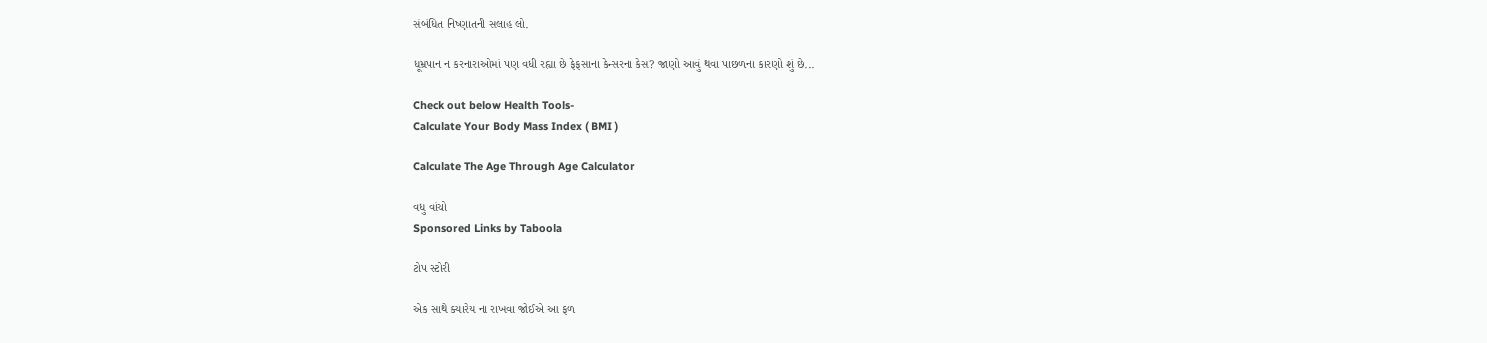સંબંધિત નિષ્ણાતની સલાહ લો.

ધૂમ્રપાન ન કરનારાઓમાં પણ વધી રહ્યા છે ફેફસાના કેન્સરના કેસ? જાણો આવું થવા પાછળના કારણો શું છે...

Check out below Health Tools-
Calculate Your Body Mass Index ( BMI )

Calculate The Age Through Age Calculator

વધુ વાંચો
Sponsored Links by Taboola

ટોપ સ્ટોરી

એક સાથે ક્યારેય ના રાખવા જોઈએ આ ફળ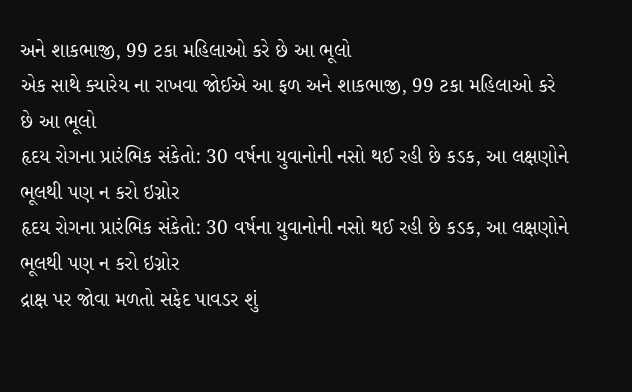અને શાકભાજી, 99 ટકા મહિલાઓ કરે છે આ ભૂલો
એક સાથે ક્યારેય ના રાખવા જોઈએ આ ફળ અને શાકભાજી, 99 ટકા મહિલાઓ કરે છે આ ભૂલો
હૃદય રોગના પ્રારંભિક સંકેતો: 30 વર્ષના યુવાનોની નસો થઈ રહી છે કડક, આ લક્ષણોને ભૂલથી પણ ન કરો ઇગ્નોર
હૃદય રોગના પ્રારંભિક સંકેતો: 30 વર્ષના યુવાનોની નસો થઈ રહી છે કડક, આ લક્ષણોને ભૂલથી પણ ન કરો ઇગ્નોર
દ્રાક્ષ પર જોવા મળતો સફેદ પાવડર શું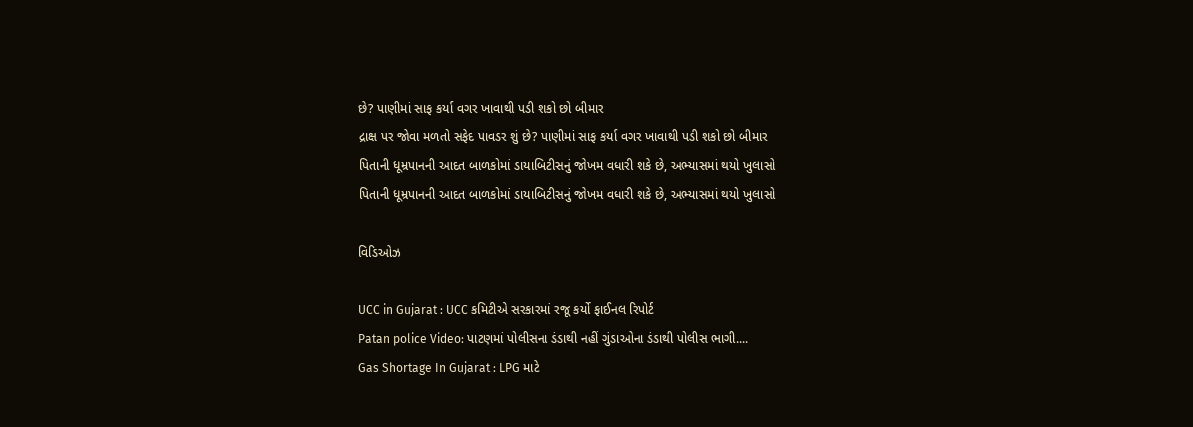છે? પાણીમાં સાફ કર્યા વગર ખાવાથી પડી શકો છો બીમાર
દ્રાક્ષ પર જોવા મળતો સફેદ પાવડર શું છે? પાણીમાં સાફ કર્યા વગર ખાવાથી પડી શકો છો બીમાર
પિતાની ધૂમ્રપાનની આદત બાળકોમાં ડાયાબિટીસનું જોખમ વધારી શકે છે, અભ્યાસમાં થયો ખુલાસો
પિતાની ધૂમ્રપાનની આદત બાળકોમાં ડાયાબિટીસનું જોખમ વધારી શકે છે, અભ્યાસમાં થયો ખુલાસો

વિડિઓઝ

UCC in Gujarat : UCC કમિટીએ સરકારમાં રજૂ કર્યો ફાઈનલ રિપોર્ટ
Patan police Video: પાટણમાં પોલીસના ડંડાથી નહીં ગુંડાઓના ડંડાથી પોલીસ ભાગી....
Gas Shortage In Gujarat : LPG માટે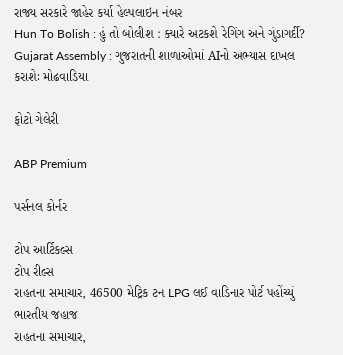રાજ્ય સરકારે જાહેર કર્યા હેલ્પલાઇન નંબર
Hun To Bolish : હું તો બોલીશ : ક્યારે અટકશે રેગિંગ અને ગુંડાગર્દી?
Gujarat Assembly : ગુજરાતની શાળાઓમાં AIનો અભ્યાસ દાખલ કરાશેઃ મોઢવાડિયા

ફોટો ગેલેરી

ABP Premium

પર્સનલ કોર્નર

ટોપ આર્ટિકલ્સ
ટોપ રીલ્સ
રાહતના સમાચાર, 46500 મેટ્રિક ટન LPG લઈ વાડિનાર પોર્ટ પહોંચ્યું ભારતીય જહાજ
રાહતના સમાચાર,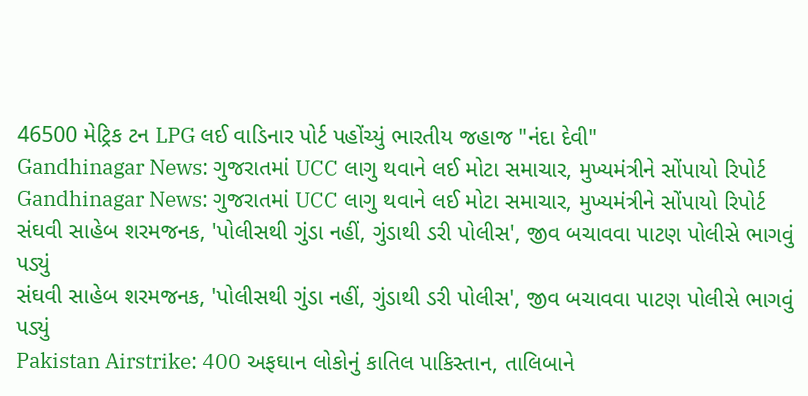46500 મેટ્રિક ટન LPG લઈ વાડિનાર પોર્ટ પહોંચ્યું ભારતીય જહાજ "નંદા દેવી"
Gandhinagar News: ગુજરાતમાં UCC લાગુ થવાને લઈ મોટા સમાચાર, મુખ્યમંત્રીને સોંપાયો રિપોર્ટ
Gandhinagar News: ગુજરાતમાં UCC લાગુ થવાને લઈ મોટા સમાચાર, મુખ્યમંત્રીને સોંપાયો રિપોર્ટ
સંઘવી સાહેબ શરમજનક, 'પોલીસથી ગુંડા નહીં, ગુંડાથી ડરી પોલીસ', જીવ બચાવવા પાટણ પોલીસે ભાગવું પડ્યું
સંઘવી સાહેબ શરમજનક, 'પોલીસથી ગુંડા નહીં, ગુંડાથી ડરી પોલીસ', જીવ બચાવવા પાટણ પોલીસે ભાગવું પડ્યું
Pakistan Airstrike: 400 અફઘાન લોકોનું કાતિલ પાકિસ્તાન, તાલિબાને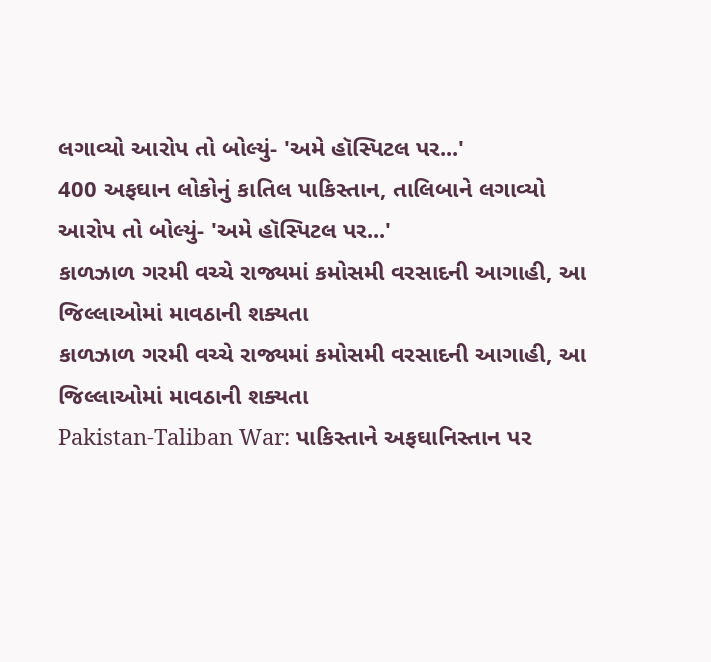લગાવ્યો આરોપ તો બોલ્યું- 'અમે હૉસ્પિટલ પર...'
400 અફઘાન લોકોનું કાતિલ પાકિસ્તાન, તાલિબાને લગાવ્યો આરોપ તો બોલ્યું- 'અમે હૉસ્પિટલ પર...'
કાળઝાળ ગરમી વચ્ચે રાજ્યમાં કમોસમી વરસાદની આગાહી, આ જિલ્લાઓમાં માવઠાની શક્યતા
કાળઝાળ ગરમી વચ્ચે રાજ્યમાં કમોસમી વરસાદની આગાહી, આ જિલ્લાઓમાં માવઠાની શક્યતા
Pakistan-Taliban War: પાકિસ્તાને અફઘાનિસ્તાન પર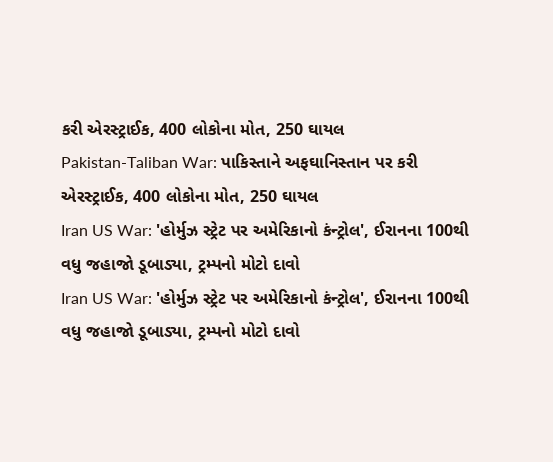કરી એરસ્ટ્રાઈક, 400 લોકોના મોત, 250 ઘાયલ
Pakistan-Taliban War: પાકિસ્તાને અફઘાનિસ્તાન પર કરી એરસ્ટ્રાઈક, 400 લોકોના મોત, 250 ઘાયલ
Iran US War: 'હોર્મુઝ સ્ટ્રેટ પર અમેરિકાનો કંન્ટ્રોલ', ઈરાનના 100થી વધુ જહાજો ડૂબાડ્યા, ટ્રમ્પનો મોટો દાવો
Iran US War: 'હોર્મુઝ સ્ટ્રેટ પર અમેરિકાનો કંન્ટ્રોલ', ઈરાનના 100થી વધુ જહાજો ડૂબાડ્યા, ટ્રમ્પનો મોટો દાવો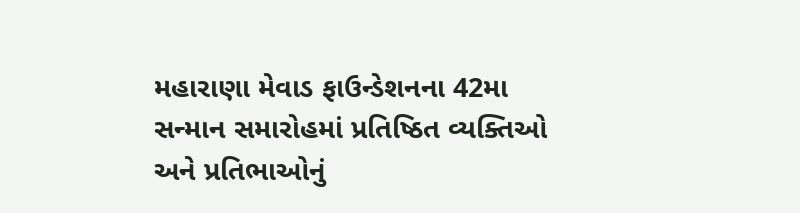મહારાણા મેવાડ ફાઉન્ડેશનના 42મા સન્માન સમારોહમાં પ્રતિષ્ઠિત વ્યક્તિઓ અને પ્રતિભાઓનું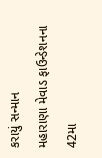કરાયું સન્માન
મહારાણા મેવાડ ફાઉન્ડેશનના 42મા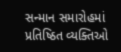સન્માન સમારોહમાં પ્રતિષ્ઠિત વ્યક્તિઓ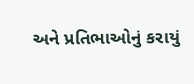અને પ્રતિભાઓનું કરાયું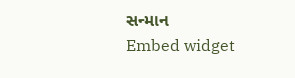સન્માન
Embed widget